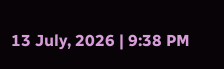13 July, 2026 | 9:38 PM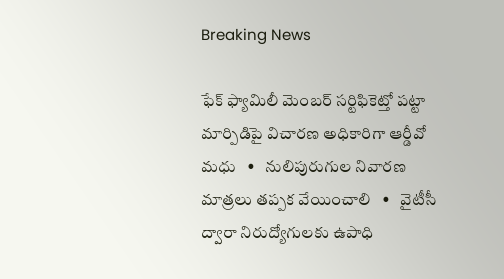Breaking News

ఫేక్ ఫ్యామిలీ మెంబర్ సర్టిఫికెట్తో పట్టా మార్పిడిపై విచారణ అధికారిగా ఆర్డీవో మధు   •   నులిపురుగుల నివారణ మాత్రలు తప్పక వేయించాలి   •   వైటీసీ ద్వారా నిరుద్యోగులకు ఉపాధి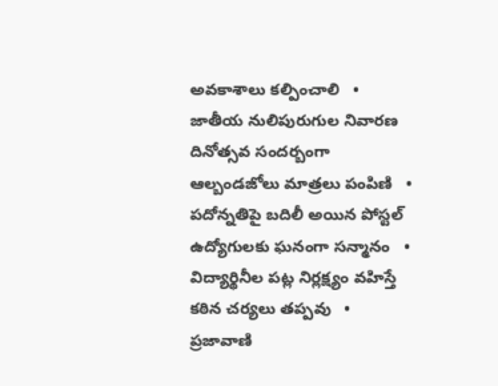అవకాశాలు కల్పించాలి   •   జాతీయ నులిపురుగుల నివారణ దినోత్సవ సందర్బంగా ఆల్బండజోలు మాత్రలు పంపిణి   •   పదోన్నతిపై బదిలీ అయిన పోస్టల్ ఉద్యోగులకు ఘనంగా సన్మానం   •   విద్యార్థినీల పట్ల నిర్లక్ష్యం వహిస్తే కఠిన చర్యలు తప్పవు   •   ప్రజావాణి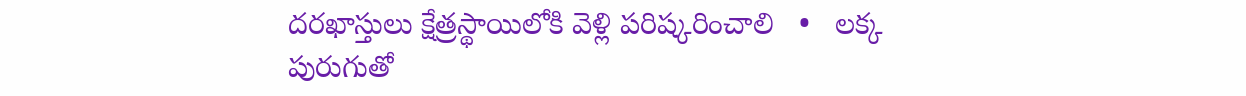దరఖాస్తులు క్షేత్రస్థాయిలోకి వెళ్లి పరిష్కరించాలి   •   లక్క పురుగుతో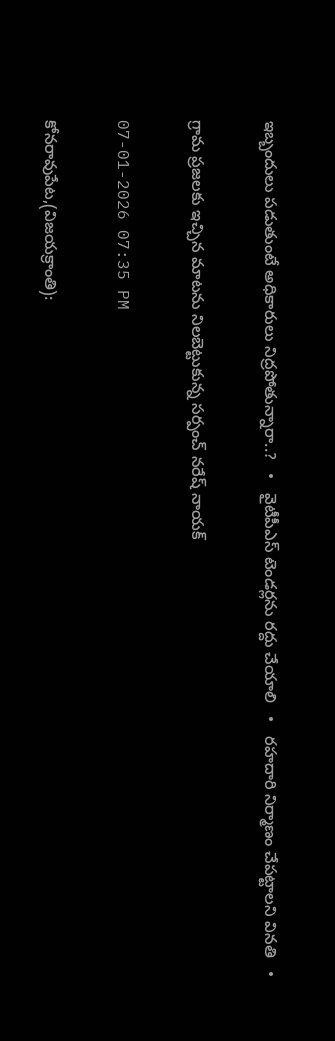ఇబ్బందులు పడుతుంటే అధికారులు నిద్రపోతున్నారా..?   •   వైటీపీఎస్ టెండర్లను రద్దు చేయాలి   •   రహదారి నిర్మాణం చేప‌ట్టాల‌ని వినతి   •

గ్రామ ప్రజలకు ఇచ్చిన మాటను నిలబెట్టుకున్న సర్పంచ్ నరేష్ నాయక్

07-01-2026 07:35 PM

కోనరావుపేట,(విజయక్రాంతి):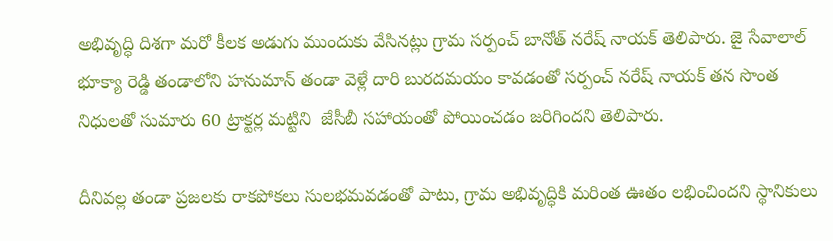అభివృద్ధి దిశగా మరో కీలక అడుగు ముందుకు వేసినట్లు గ్రామ సర్పంచ్ బానోత్ నరేష్ నాయక్ తెలిపారు. జై సేవాలాల్ భూక్యా రెడ్డి తండాలోని హనుమాన్ తండా వెళ్లే దారి బురదమయం కావడంతో సర్పంచ్ నరేష్ నాయక్ తన సొంత నిధులతో సుమారు 60 ట్రాక్టర్ల మట్టిని  జేసీబీ సహాయంతో పోయించడం జరిగిందని తెలిపారు.

దీనివల్ల తండా ప్రజలకు రాకపోకలు సులభమవడంతో పాటు, గ్రామ అభివృద్ధికి మరింత ఊతం లభించిందని స్థానికులు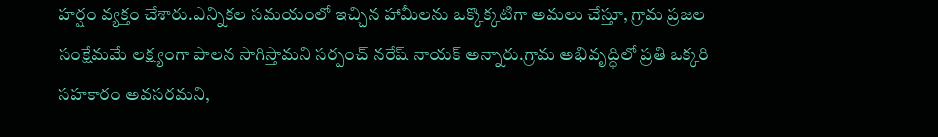హర్షం వ్యక్తం చేశారు.ఎన్నికల సమయంలో ఇచ్చిన హామీలను ఒక్కొక్కటిగా అమలు చేస్తూ, గ్రామ ప్రజల సంక్షేమమే లక్ష్యంగా పాలన సాగిస్తామని సర్పంచ్ నరేష్ నాయక్ అన్నారు.గ్రామ అభివృద్ధిలో ప్రతి ఒక్కరి సహకారం అవసరమని,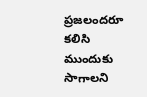ప్రజలందరూ కలిసి ముందుకు సాగాలని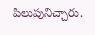పిలుపునిచ్చారు.